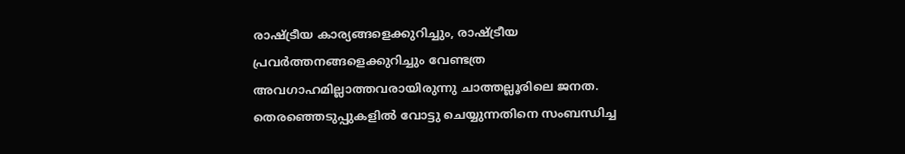രാഷ്ട്രീയ കാര്യങ്ങളെക്കുറിച്ചും, രാഷ്ട്രീയ പ്രവർത്തനങ്ങളെക്കുറിച്ചും വേണ്ടത്ര അവഗാഹമില്ലാത്തവരായിരുന്നു ചാത്തല്ലൂരിലെ ജനത.
തെരഞ്ഞെടുപ്പുകളിൽ വോട്ടു ചെയ്യുന്നതിനെ സംബന്ധിച്ച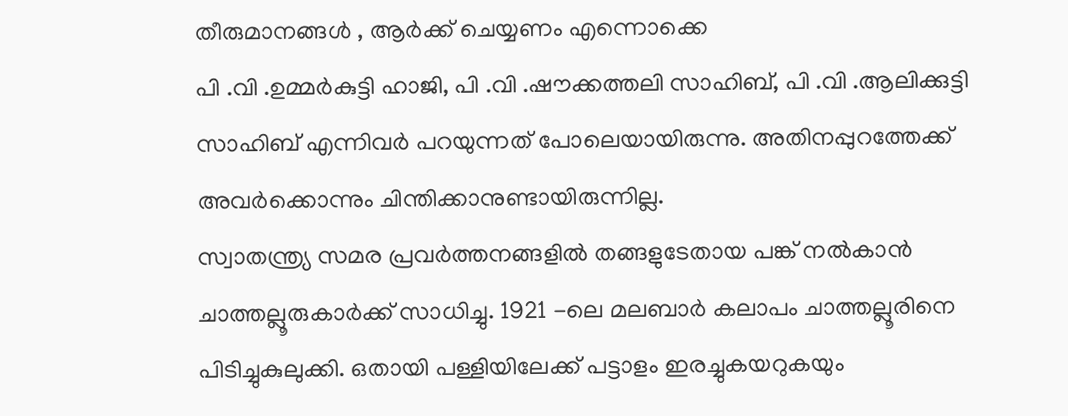തീരുമാനങ്ങൾ , ആർക്ക് ചെയ്യണം എന്നൊക്കെ
പി .വി .ഉമ്മർകുട്ടി ഹാജി, പി .വി .ഷൗക്കത്തലി സാഹിബ്, പി .വി .ആലിക്കുട്ടി സാഹിബ് എന്നിവർ പറയുന്നത് പോലെയായിരുന്നു. അതിനപ്പുറത്തേക്ക് അവർക്കൊന്നും ചിന്തിക്കാനുണ്ടായിരുന്നില്ല.
സ്വാതന്ത്ര്യ സമര പ്രവർത്തനങ്ങളിൽ തങ്ങളുടേതായ പങ്ക് നൽകാൻ ചാത്തല്ലൂരുകാർക്ക് സാധിച്ചു. 1921 -ലെ മലബാർ കലാപം ചാത്തല്ലൂരിനെ പിടിച്ചുകുലുക്കി. ഒതായി പള്ളിയിലേക്ക് പട്ടാളം ഇരച്ചുകയറുകയും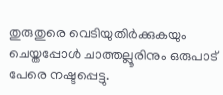തുരുതുരെ വെടിയുതിർക്കുകയും ചെയ്തപ്പോൾ ചാത്തല്ലൂരിനും ഒരുപാട് പേരെ നഷ്ടപ്പെട്ടു.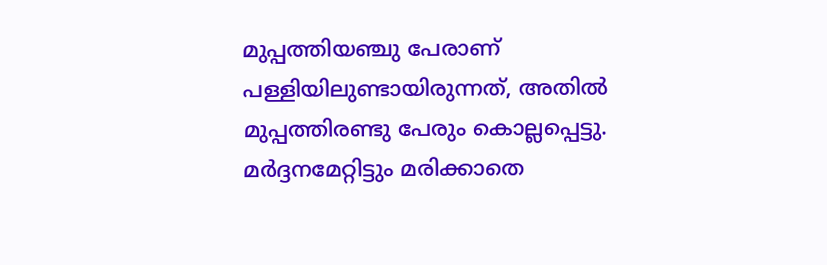മുപ്പത്തിയഞ്ചു പേരാണ് പള്ളിയിലുണ്ടായിരുന്നത്, അതിൽ മുപ്പത്തിരണ്ടു പേരും കൊല്ലപ്പെട്ടു. മർദ്ദനമേറ്റിട്ടും മരിക്കാതെ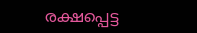രക്ഷപ്പെട്ട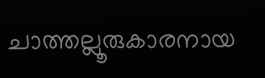ചാത്തല്ലൂരുകാരനായ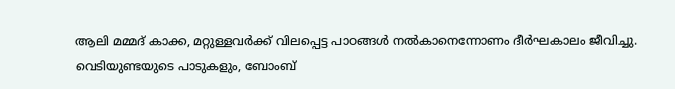ആലി മമ്മദ് കാക്ക, മറ്റുള്ളവർക്ക് വിലപ്പെട്ട പാഠങ്ങൾ നൽകാനെന്നോണം ദീർഘകാലം ജീവിച്ചു. വെടിയുണ്ടയുടെ പാടുകളും, ബോംബ്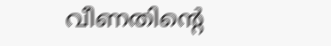വീണതിന്റെ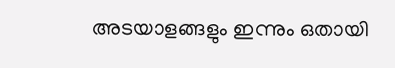അടയാളങ്ങളും ഇന്നും ഒതായി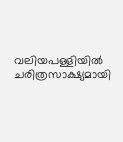വലിയപള്ളിയിൽ ചരിത്രസാക്ഷ്യമായി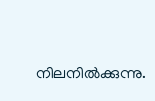നിലനിൽക്കുന്നു.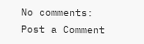No comments:
Post a Comment